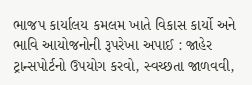ભાજપ કાર્યાલય કમલમ ખાતે વિકાસ કાર્યો અને ભાવિ આયોજનોની રૂપરેખા અપાઈ : જાહેર ટ્રાન્સપોર્ટનો ઉપયોગ કરવો, સ્વચ્છતા જાળવવી,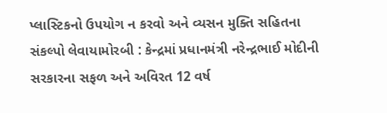પ્લાસ્ટિકનો ઉપયોગ ન કરવો અને વ્યસન મુક્તિ સહિતના સંકલ્પો લેવાયામોરબી : કેન્દ્રમાં પ્રધાનમંત્રી નરેન્દ્રભાઈ મોદીની સરકારના સફળ અને અવિરત 12 વર્ષ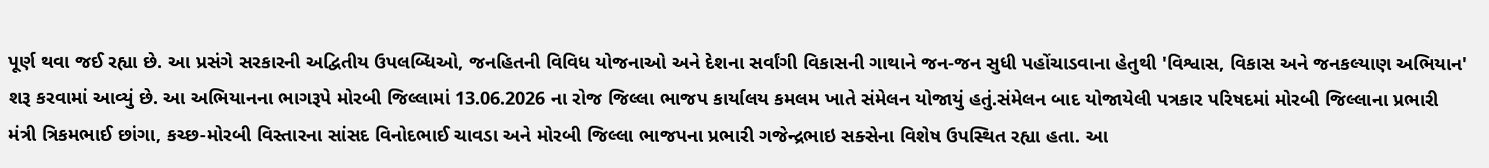પૂર્ણ થવા જઈ રહ્યા છે. આ પ્રસંગે સરકારની અદ્વિતીય ઉપલબ્ધિઓ, જનહિતની વિવિધ યોજનાઓ અને દેશના સર્વાંગી વિકાસની ગાથાને જન-જન સુધી પહોંચાડવાના હેતુથી 'વિશ્વાસ, વિકાસ અને જનકલ્યાણ અભિયાન' શરૂ કરવામાં આવ્યું છે. આ અભિયાનના ભાગરૂપે મોરબી જિલ્લામાં 13.06.2026 ના રોજ જિલ્લા ભાજપ કાર્યાલય કમલમ ખાતે સંમેલન યોજાયું હતું.સંમેલન બાદ યોજાયેલી પત્રકાર પરિષદમાં મોરબી જિલ્લાના પ્રભારી મંત્રી ત્રિકમભાઈ છાંગા, કચ્છ-મોરબી વિસ્તારના સાંસદ વિનોદભાઈ ચાવડા અને મોરબી જિલ્લા ભાજપના પ્રભારી ગજેન્દ્રભાઇ સક્સેના વિશેષ ઉપસ્થિત રહ્યા હતા. આ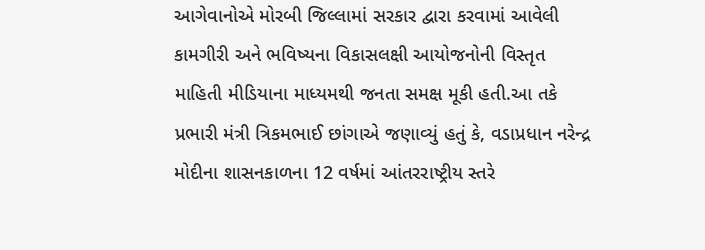આગેવાનોએ મોરબી જિલ્લામાં સરકાર દ્વારા કરવામાં આવેલી કામગીરી અને ભવિષ્યના વિકાસલક્ષી આયોજનોની વિસ્તૃત માહિતી મીડિયાના માધ્યમથી જનતા સમક્ષ મૂકી હતી.આ તકે પ્રભારી મંત્રી ત્રિકમભાઈ છાંગાએ જણાવ્યું હતું કે, વડાપ્રધાન નરેન્દ્ર મોદીના શાસનકાળના 12 વર્ષમાં આંતરરાષ્ટ્રીય સ્તરે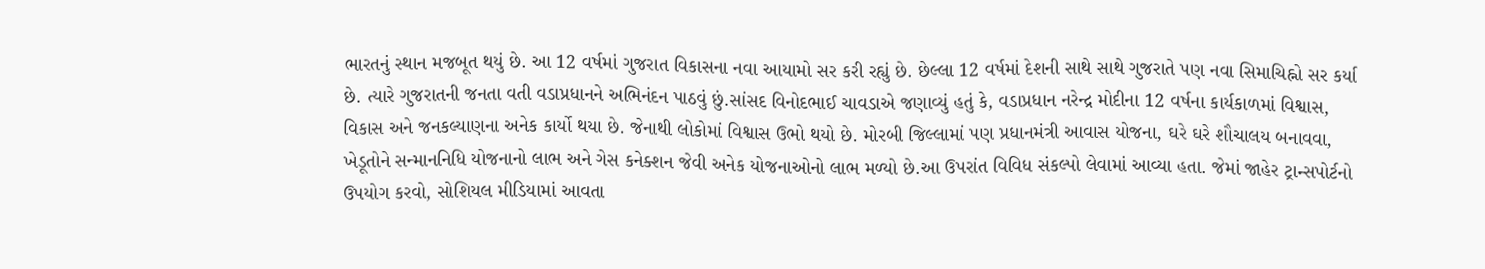ભારતનું સ્થાન મજબૂત થયું છે. આ 12 વર્ષમાં ગુજરાત વિકાસના નવા આયામો સર કરી રહ્યું છે. છેલ્લા 12 વર્ષમાં દેશની સાથે સાથે ગુજરાતે પણ નવા સિમાચિહ્નો સર કર્યા છે. ત્યારે ગુજરાતની જનતા વતી વડાપ્રધાનને અભિનંદન પાઠવું છું.સાંસદ વિનોદભાઈ ચાવડાએ જણાવ્યું હતું કે, વડાપ્રધાન નરેન્દ્ર મોદીના 12 વર્ષના કાર્યકાળમાં વિશ્વાસ, વિકાસ અને જનકલ્યાણના અનેક કાર્યો થયા છે. જેનાથી લોકોમાં વિશ્વાસ ઉભો થયો છે. મોરબી જિલ્લામાં પણ પ્રધાનમંત્રી આવાસ યોજના, ઘરે ઘરે શૌચાલય બનાવવા, ખેડૂતોને સન્માનનિધિ યોજનાનો લાભ અને ગેસ કનેક્શન જેવી અનેક યોજનાઓનો લાભ મળ્યો છે.આ ઉપરાંત વિવિધ સંકલ્પો લેવામાં આવ્યા હતા. જેમાં જાહેર ટ્રાન્સપોર્ટનો ઉપયોગ કરવો, સોશિયલ મીડિયામાં આવતા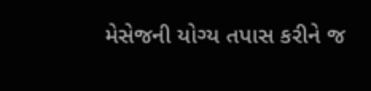મેસેજની યોગ્ય તપાસ કરીને જ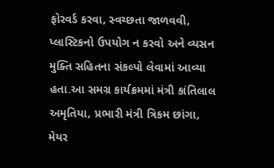ફોરવર્ડ કરવા, સ્વચ્છતા જાળવવી, પ્લાસ્ટિકનો ઉપયોગ ન કરવો અને વ્યસન મુક્તિ સહિતના સંકલ્પો લેવામાં આવ્યા હતા.આ સમગ્ર કાર્યક્રમમાં મંત્રી કાંતિલાલ અમૃતિયા, પ્રભારી મંત્રી ત્રિકમ છાંગા, મેયર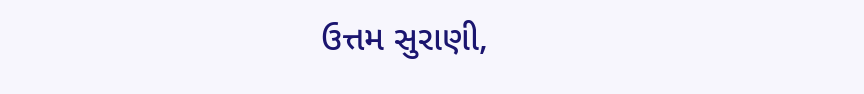ઉત્તમ સુરાણી,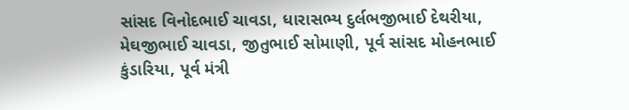સાંસદ વિનોદભાઈ ચાવડા, ધારાસભ્ય દુર્લભજીભાઈ દેથરીયા, મેઘજીભાઈ ચાવડા, જીતુભાઈ સોમાણી, પૂર્વ સાંસદ મોહનભાઈ કુંડારિયા, પૂર્વ મંત્રી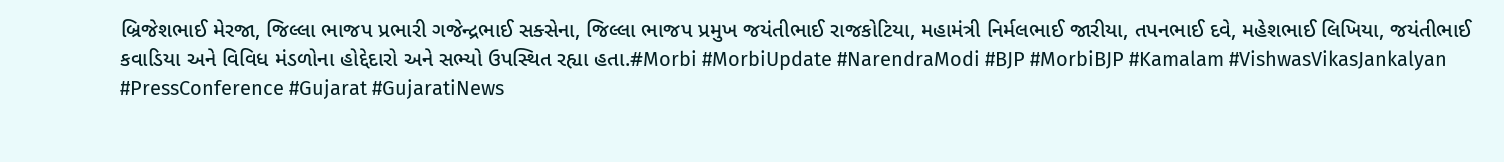બ્રિજેશભાઈ મેરજા, જિલ્લા ભાજપ પ્રભારી ગજેન્દ્રભાઈ સક્સેના, જિલ્લા ભાજપ પ્રમુખ જયંતીભાઈ રાજકોટિયા, મહામંત્રી નિર્મલભાઈ જારીયા, તપનભાઈ દવે, મહેશભાઈ લિખિયા, જયંતીભાઈ કવાડિયા અને વિવિધ મંડળોના હોદ્દેદારો અને સભ્યો ઉપસ્થિત રહ્યા હતા.#Morbi #MorbiUpdate #NarendraModi #BJP #MorbiBJP #Kamalam #VishwasVikasJankalyan #PressConference #Gujarat #GujaratiNews